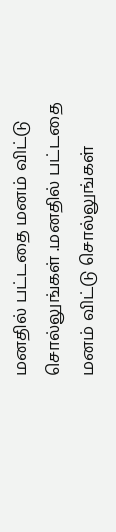மனதில் பட்டதை மனம் விட்டு சொல்லுங்கள் .மனதில் பட்டதை மனம் விட்டு சொல்லுங்கள்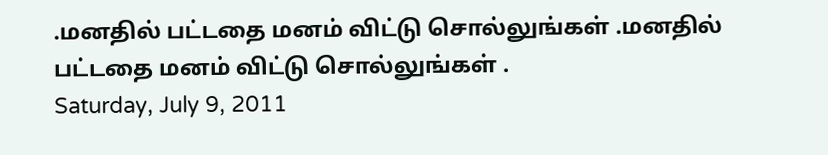.மனதில் பட்டதை மனம் விட்டு சொல்லுங்கள் .மனதில் பட்டதை மனம் விட்டு சொல்லுங்கள் .
Saturday, July 9, 2011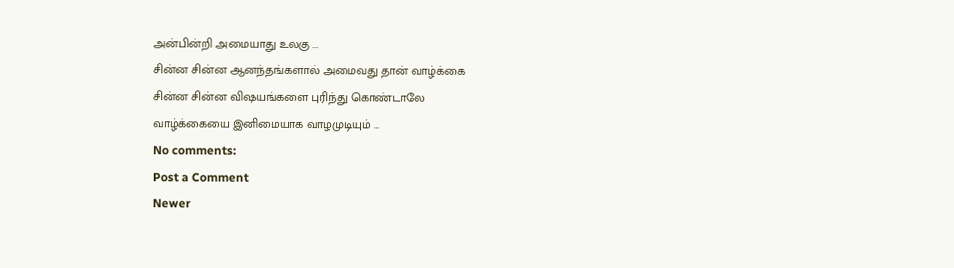அன்பின்றி அமையாது உலகு ...
சின்ன சின்ன ஆனந்தங்களால் அமைவது தான் வாழ்க்கை
சின்ன சின்ன விஷயங்களை புரிந்து கொண்டாலே
வாழ்க்கையை இனிமையாக வாழமுடியும் ...
No comments:
Post a Comment
Newer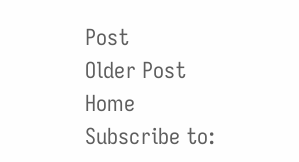Post
Older Post
Home
Subscribe to: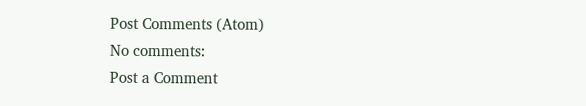Post Comments (Atom)
No comments:
Post a Comment